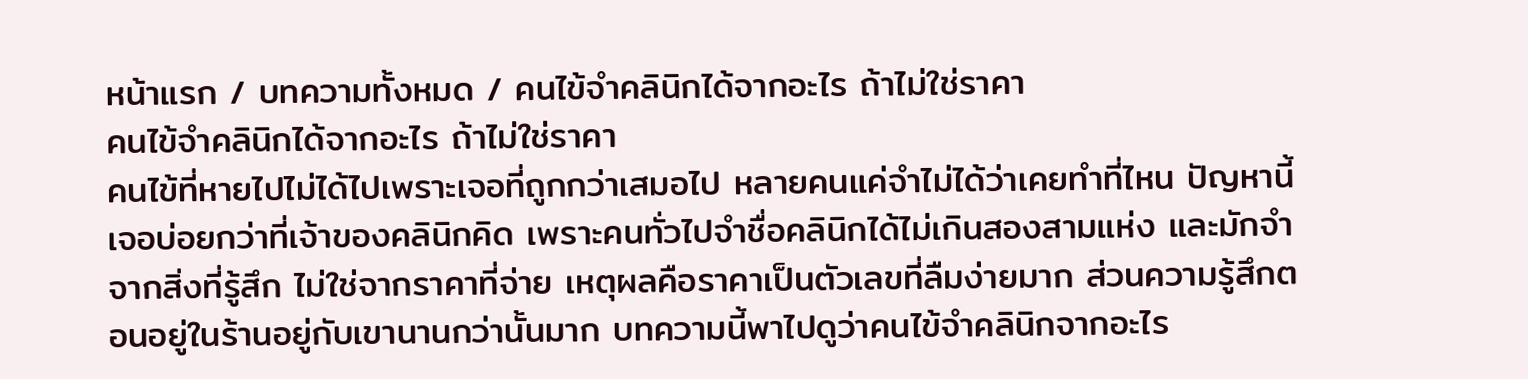หน้าแรก / บทความทั้งหมด / คนไข้จำคลินิกได้จากอะไร ถ้าไม่ใช่ราคา
คนไข้จำคลินิกได้จากอะไร ถ้าไม่ใช่ราคา
คนไข้ที่หายไปไม่ได้ไปเพราะเจอที่ถูกกว่าเสมอไป หลายคนแค่จำไม่ได้ว่าเคยทำที่ไหน ปัญหานี้เจอบ่อยกว่าที่เจ้าของคลินิกคิด เพราะคนทั่วไปจำชื่อคลินิกได้ไม่เกินสองสามแห่ง และมักจำจากสิ่งที่รู้สึก ไม่ใช่จากราคาที่จ่าย เหตุผลคือราคาเป็นตัวเลขที่ลืมง่ายมาก ส่วนความรู้สึกตอนอยู่ในร้านอยู่กับเขานานกว่านั้นมาก บทความนี้พาไปดูว่าคนไข้จำคลินิกจากอะไร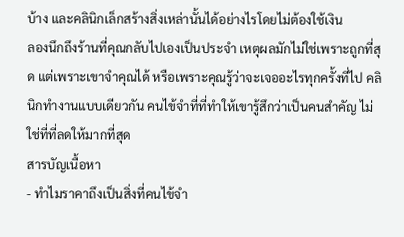บ้าง และคลินิกเล็กสร้างสิ่งเหล่านั้นได้อย่างไรโดยไม่ต้องใช้เงิน
ลองนึกถึงร้านที่คุณกลับไปเองเป็นประจำ เหตุผลมักไม่ใช่เพราะถูกที่สุด แต่เพราะเขาจำคุณได้ หรือเพราะคุณรู้ว่าจะเจออะไรทุกครั้งที่ไป คลินิกทำงานแบบเดียวกัน คนไข้จำที่ที่ทำให้เขารู้สึกว่าเป็นคนสำคัญ ไม่ใช่ที่ที่ลดให้มากที่สุด
สารบัญเนื้อหา
- ทำไมราคาถึงเป็นสิ่งที่คนไข้จำ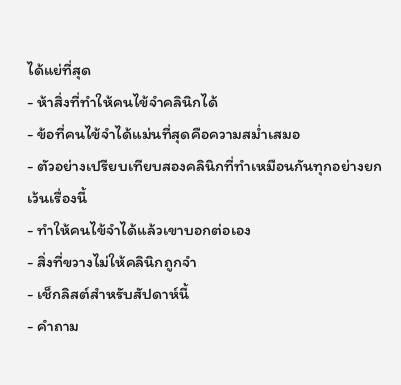ได้แย่ที่สุด
- ห้าสิ่งที่ทำให้คนไข้จำคลินิกได้
- ข้อที่คนไข้จำได้แม่นที่สุดคือความสม่ำเสมอ
- ตัวอย่างเปรียบเทียบสองคลินิกที่ทำเหมือนกันทุกอย่างยกเว้นเรื่องนี้
- ทำให้คนไข้จำได้แล้วเขาบอกต่อเอง
- สิ่งที่ขวางไม่ให้คลินิกถูกจำ
- เช็กลิสต์สำหรับสัปดาห์นี้
- คำถาม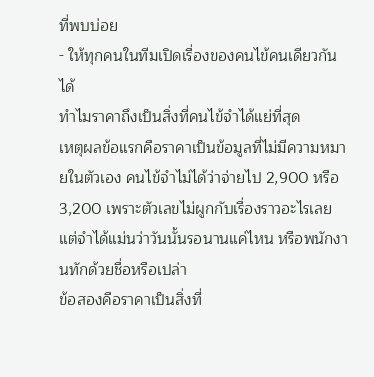ที่พบบ่อย
- ให้ทุกคนในทีมเปิดเรื่องของคนไข้คนเดียวกันได้
ทำไมราคาถึงเป็นสิ่งที่คนไข้จำได้แย่ที่สุด
เหตุผลข้อแรกคือราคาเป็นข้อมูลที่ไม่มีความหมายในตัวเอง คนไข้จำไม่ได้ว่าจ่ายไป 2,900 หรือ 3,200 เพราะตัวเลขไม่ผูกกับเรื่องราวอะไรเลย แต่จำได้แม่นว่าวันนั้นรอนานแค่ไหน หรือพนักงานทักด้วยชื่อหรือเปล่า
ข้อสองคือราคาเป็นสิ่งที่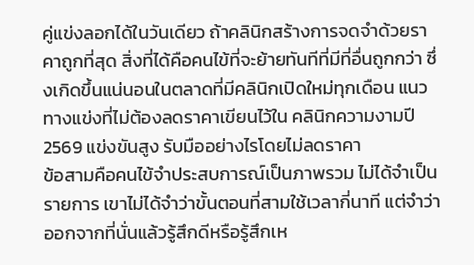คู่แข่งลอกได้ในวันเดียว ถ้าคลินิกสร้างการจดจำด้วยราคาถูกที่สุด สิ่งที่ได้คือคนไข้ที่จะย้ายทันทีที่มีที่อื่นถูกกว่า ซึ่งเกิดขึ้นแน่นอนในตลาดที่มีคลินิกเปิดใหม่ทุกเดือน แนวทางแข่งที่ไม่ต้องลดราคาเขียนไว้ใน คลินิกความงามปี 2569 แข่งขันสูง รับมืออย่างไรโดยไม่ลดราคา
ข้อสามคือคนไข้จำประสบการณ์เป็นภาพรวม ไม่ได้จำเป็นรายการ เขาไม่ได้จำว่าขั้นตอนที่สามใช้เวลากี่นาที แต่จำว่าออกจากที่นั่นแล้วรู้สึกดีหรือรู้สึกเห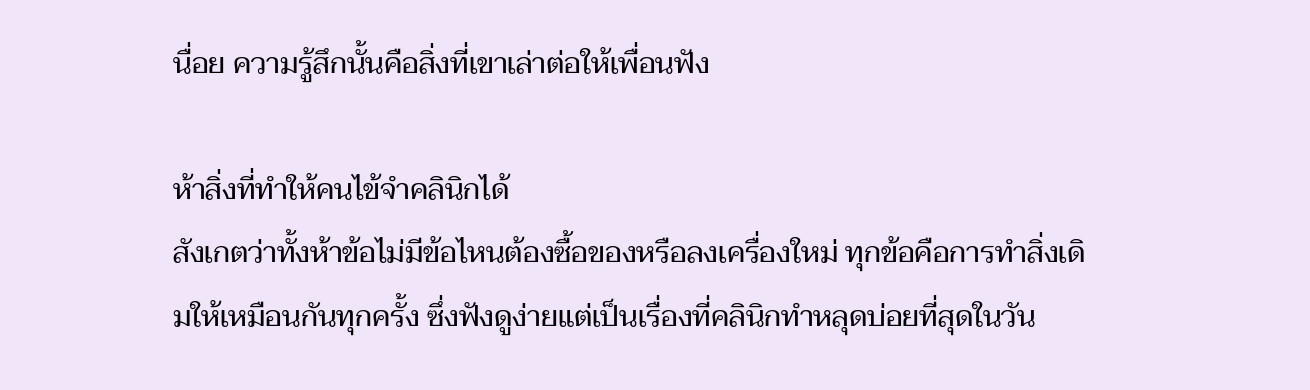นื่อย ความรู้สึกนั้นคือสิ่งที่เขาเล่าต่อให้เพื่อนฟัง

ห้าสิ่งที่ทำให้คนไข้จำคลินิกได้
สังเกตว่าทั้งห้าข้อไม่มีข้อไหนต้องซื้อของหรือลงเครื่องใหม่ ทุกข้อคือการทำสิ่งเดิมให้เหมือนกันทุกครั้ง ซึ่งฟังดูง่ายแต่เป็นเรื่องที่คลินิกทำหลุดบ่อยที่สุดในวัน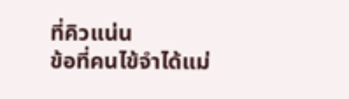ที่คิวแน่น
ข้อที่คนไข้จำได้แม่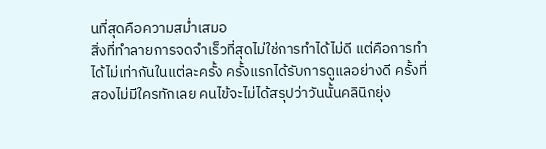นที่สุดคือความสม่ำเสมอ
สิ่งที่ทำลายการจดจำเร็วที่สุดไม่ใช่การทำได้ไม่ดี แต่คือการทำได้ไม่เท่ากันในแต่ละครั้ง ครั้งแรกได้รับการดูแลอย่างดี ครั้งที่สองไม่มีใครทักเลย คนไข้จะไม่ได้สรุปว่าวันนั้นคลินิกยุ่ง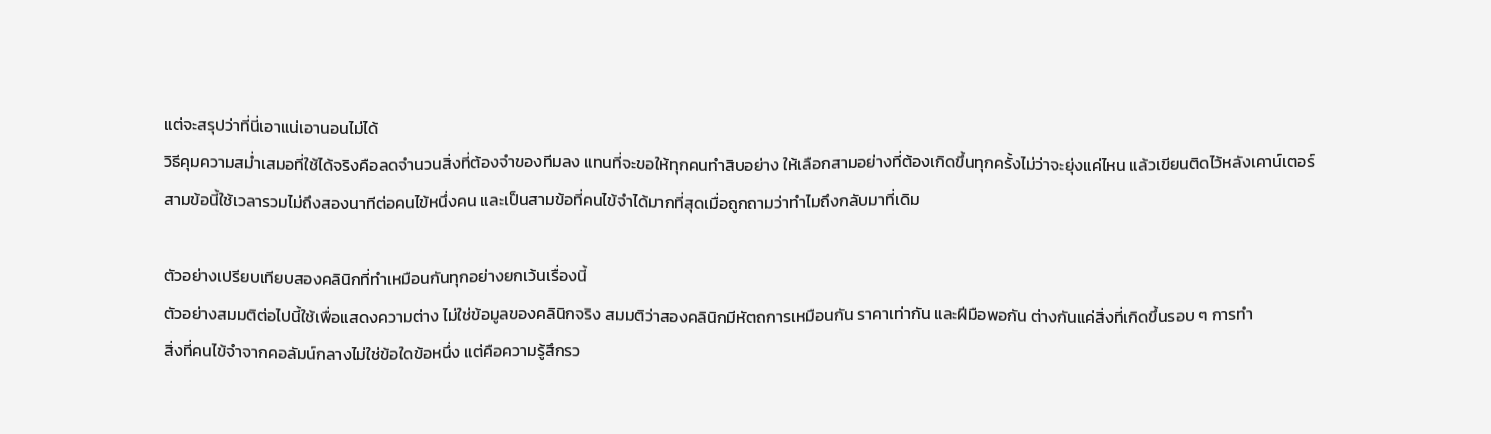แต่จะสรุปว่าที่นี่เอาแน่เอานอนไม่ได้
วิธีคุมความสม่ำเสมอที่ใช้ได้จริงคือลดจำนวนสิ่งที่ต้องจำของทีมลง แทนที่จะขอให้ทุกคนทำสิบอย่าง ให้เลือกสามอย่างที่ต้องเกิดขึ้นทุกครั้งไม่ว่าจะยุ่งแค่ไหน แล้วเขียนติดไว้หลังเคาน์เตอร์
สามข้อนี้ใช้เวลารวมไม่ถึงสองนาทีต่อคนไข้หนึ่งคน และเป็นสามข้อที่คนไข้จำได้มากที่สุดเมื่อถูกถามว่าทำไมถึงกลับมาที่เดิม

ตัวอย่างเปรียบเทียบสองคลินิกที่ทำเหมือนกันทุกอย่างยกเว้นเรื่องนี้
ตัวอย่างสมมติต่อไปนี้ใช้เพื่อแสดงความต่าง ไม่ใช่ข้อมูลของคลินิกจริง สมมติว่าสองคลินิกมีหัตถการเหมือนกัน ราคาเท่ากัน และฝีมือพอกัน ต่างกันแค่สิ่งที่เกิดขึ้นรอบ ๆ การทำ
สิ่งที่คนไข้จำจากคอลัมน์กลางไม่ใช่ข้อใดข้อหนึ่ง แต่คือความรู้สึกรว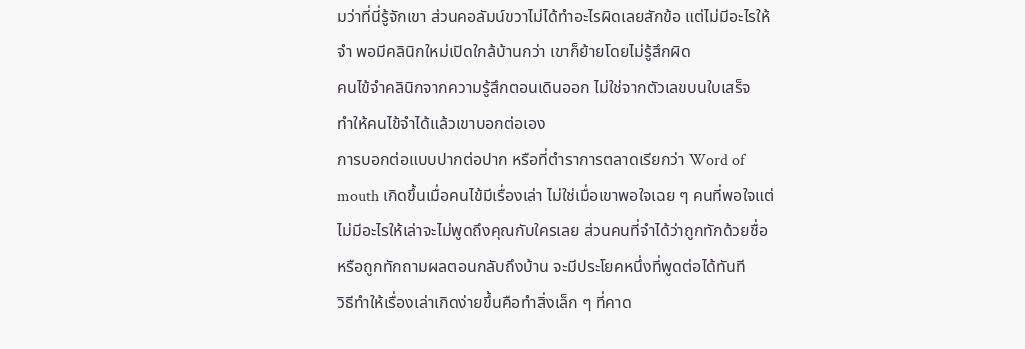มว่าที่นี่รู้จักเขา ส่วนคอลัมน์ขวาไม่ได้ทำอะไรผิดเลยสักข้อ แต่ไม่มีอะไรให้จำ พอมีคลินิกใหม่เปิดใกล้บ้านกว่า เขาก็ย้ายโดยไม่รู้สึกผิด
คนไข้จำคลินิกจากความรู้สึกตอนเดินออก ไม่ใช่จากตัวเลขบนใบเสร็จ
ทำให้คนไข้จำได้แล้วเขาบอกต่อเอง
การบอกต่อแบบปากต่อปาก หรือที่ตำราการตลาดเรียกว่า Word of mouth เกิดขึ้นเมื่อคนไข้มีเรื่องเล่า ไม่ใช่เมื่อเขาพอใจเฉย ๆ คนที่พอใจแต่ไม่มีอะไรให้เล่าจะไม่พูดถึงคุณกับใครเลย ส่วนคนที่จำได้ว่าถูกทักด้วยชื่อ หรือถูกทักถามผลตอนกลับถึงบ้าน จะมีประโยคหนึ่งที่พูดต่อได้ทันที
วิธีทำให้เรื่องเล่าเกิดง่ายขึ้นคือทำสิ่งเล็ก ๆ ที่คาด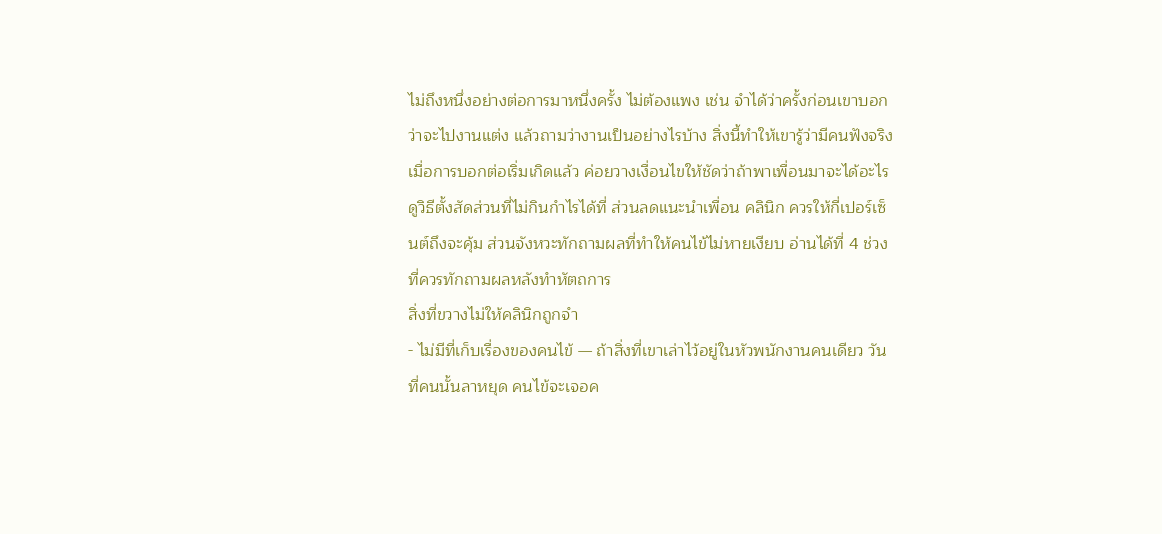ไม่ถึงหนึ่งอย่างต่อการมาหนึ่งครั้ง ไม่ต้องแพง เช่น จำได้ว่าครั้งก่อนเขาบอกว่าจะไปงานแต่ง แล้วถามว่างานเป็นอย่างไรบ้าง สิ่งนี้ทำให้เขารู้ว่ามีคนฟังจริง
เมื่อการบอกต่อเริ่มเกิดแล้ว ค่อยวางเงื่อนไขให้ชัดว่าถ้าพาเพื่อนมาจะได้อะไร ดูวิธีตั้งสัดส่วนที่ไม่กินกำไรได้ที่ ส่วนลดแนะนำเพื่อน คลินิก ควรให้กี่เปอร์เซ็นต์ถึงจะคุ้ม ส่วนจังหวะทักถามผลที่ทำให้คนไข้ไม่หายเงียบ อ่านได้ที่ 4 ช่วงที่ควรทักถามผลหลังทำหัตถการ
สิ่งที่ขวางไม่ให้คลินิกถูกจำ
- ไม่มีที่เก็บเรื่องของคนไข้ — ถ้าสิ่งที่เขาเล่าไว้อยู่ในหัวพนักงานคนเดียว วันที่คนนั้นลาหยุด คนไข้จะเจอค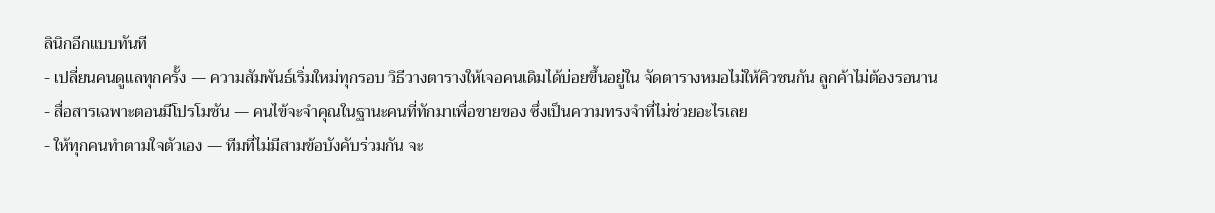ลินิกอีกแบบทันที
- เปลี่ยนคนดูแลทุกครั้ง — ความสัมพันธ์เริ่มใหม่ทุกรอบ วิธีวางตารางให้เจอคนเดิมได้บ่อยขึ้นอยู่ใน จัดตารางหมอไม่ให้คิวชนกัน ลูกค้าไม่ต้องรอนาน
- สื่อสารเฉพาะตอนมีโปรโมชัน — คนไข้จะจำคุณในฐานะคนที่ทักมาเพื่อขายของ ซึ่งเป็นความทรงจำที่ไม่ช่วยอะไรเลย
- ให้ทุกคนทำตามใจตัวเอง — ทีมที่ไม่มีสามข้อบังคับร่วมกัน จะ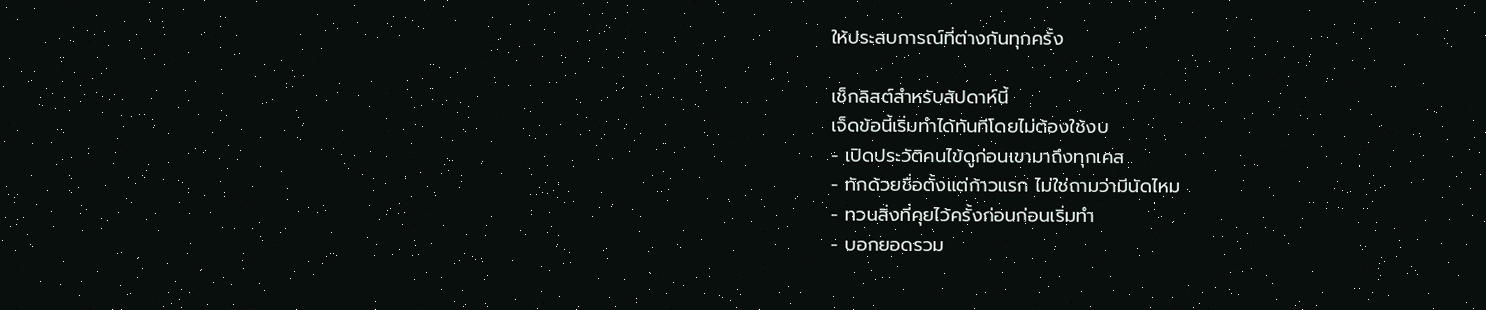ให้ประสบการณ์ที่ต่างกันทุกครั้ง

เช็กลิสต์สำหรับสัปดาห์นี้
เจ็ดข้อนี้เริ่มทำได้ทันทีโดยไม่ต้องใช้งบ
- เปิดประวัติคนไข้ดูก่อนเขามาถึงทุกเคส
- ทักด้วยชื่อตั้งแต่ก้าวแรก ไม่ใช่ถามว่ามีนัดไหม
- ทวนสิ่งที่คุยไว้ครั้งก่อนก่อนเริ่มทำ
- บอกยอดรวม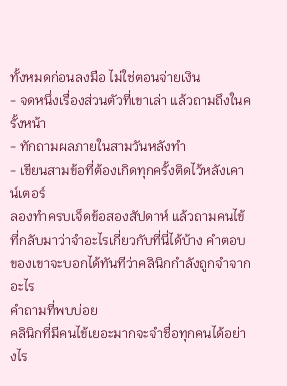ทั้งหมดก่อนลงมือ ไม่ใช่ตอนจ่ายเงิน
- จดหนึ่งเรื่องส่วนตัวที่เขาเล่า แล้วถามถึงในครั้งหน้า
- ทักถามผลภายในสามวันหลังทำ
- เขียนสามข้อที่ต้องเกิดทุกครั้งติดไว้หลังเคาน์เตอร์
ลองทำครบเจ็ดข้อสองสัปดาห์ แล้วถามคนไข้ที่กลับมาว่าจำอะไรเกี่ยวกับที่นี่ได้บ้าง คำตอบของเขาจะบอกได้ทันทีว่าคลินิกกำลังถูกจำจากอะไร
คำถามที่พบบ่อย
คลินิกที่มีคนไข้เยอะมากจะจำชื่อทุกคนได้อย่างไร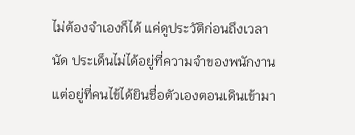ไม่ต้องจำเองก็ได้ แค่ดูประวัติก่อนถึงเวลานัด ประเด็นไม่ได้อยู่ที่ความจำของพนักงาน แต่อยู่ที่คนไข้ได้ยินชื่อตัวเองตอนเดินเข้ามา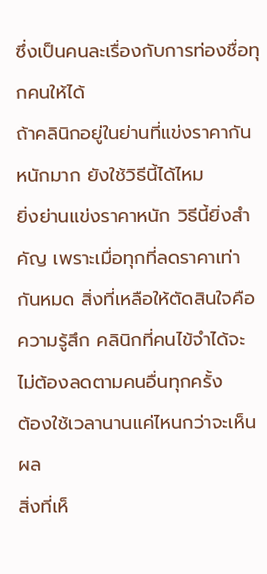ซึ่งเป็นคนละเรื่องกับการท่องชื่อทุกคนให้ได้
ถ้าคลินิกอยู่ในย่านที่แข่งราคากันหนักมาก ยังใช้วิธีนี้ได้ไหม
ยิ่งย่านแข่งราคาหนัก วิธีนี้ยิ่งสำคัญ เพราะเมื่อทุกที่ลดราคาเท่ากันหมด สิ่งที่เหลือให้ตัดสินใจคือความรู้สึก คลินิกที่คนไข้จำได้จะไม่ต้องลดตามคนอื่นทุกครั้ง
ต้องใช้เวลานานแค่ไหนกว่าจะเห็นผล
สิ่งที่เห็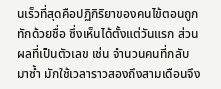นเร็วที่สุดคือปฏิกิริยาของคนไข้ตอนถูกทักด้วยชื่อ ซึ่งเห็นได้ตั้งแต่วันแรก ส่วนผลที่เป็นตัวเลข เช่น จำนวนคนที่กลับมาซ้ำ มักใช้เวลาราวสองถึงสามเดือนจึง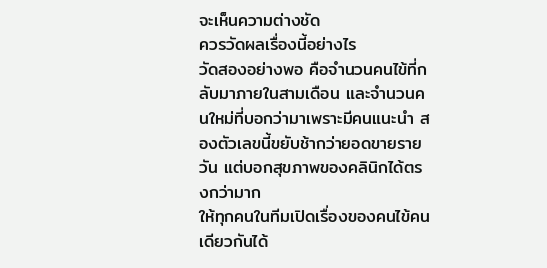จะเห็นความต่างชัด
ควรวัดผลเรื่องนี้อย่างไร
วัดสองอย่างพอ คือจำนวนคนไข้ที่กลับมาภายในสามเดือน และจำนวนคนใหม่ที่บอกว่ามาเพราะมีคนแนะนำ สองตัวเลขนี้ขยับช้ากว่ายอดขายรายวัน แต่บอกสุขภาพของคลินิกได้ตรงกว่ามาก
ให้ทุกคนในทีมเปิดเรื่องของคนไข้คนเดียวกันได้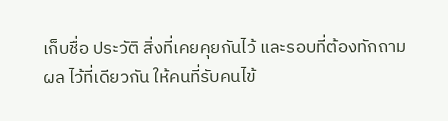เก็บชื่อ ประวัติ สิ่งที่เคยคุยกันไว้ และรอบที่ต้องทักถามผล ไว้ที่เดียวกัน ให้คนที่รับคนไข้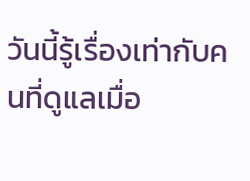วันนี้รู้เรื่องเท่ากับคนที่ดูแลเมื่อ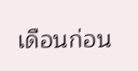เดือนก่อน